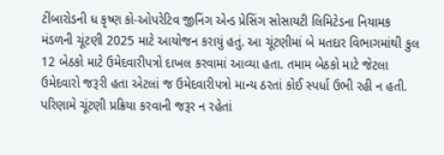ટીંબારોડની ધ કૃષ્ણ કો-ઓપરેટિવ જીનિંગ એન્ડ પ્રેસિંગ સોસાયટી લિમિટેડના નિયામક મંડળની ચૂંટણી 2025 માટે આયોજન કરાયું હતું. આ ચૂંટણીમાં બે મતદાર વિભાગમાંથી કુલ 12 બેઠકો માટે ઉમેદવારીપત્રો દાખલ કરવામાં આવ્યા હતા. તમામ બેઠકો માટે જેટલા ઉમેદવારો જરૂરી હતા એટલાં જ ઉમેદવારીપત્રો માન્ય ઠરતાં કોઈ સ્પર્ધા ઉભી રહી ન હતી. પરિણામે ચૂંટણી પ્રક્રિયા કરવાની જરૂર ન રહેતાં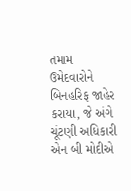તમામ ઉમેદવારોને બિનહરિફ જાહેર કરાયા, જે અંગે ચૂંટણી અધિકારી એન બી મોદીએ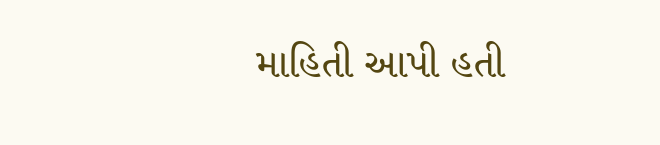માહિતી આપી હતી